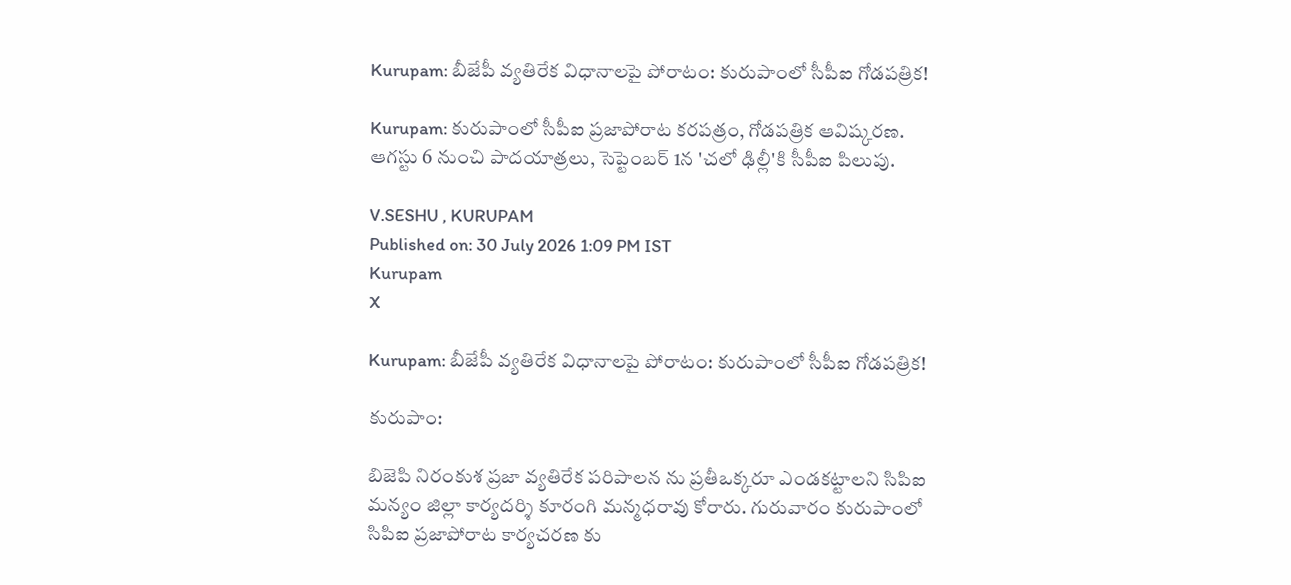Kurupam: బీజేపీ వ్యతిరేక విధానాలపై పోరాటం: కురుపాంలో సీపీఐ గోడపత్రిక!

Kurupam: కురుపాంలో సీపీఐ ప్రజాపోరాట కరపత్రం, గోడపత్రిక ఆవిష్కరణ. ఆగస్టు 6 నుంచి పాదయాత్రలు, సెప్టెంబర్ 1న 'చలో ఢిల్లీ'కి సీపీఐ పిలుపు.

V.SESHU , KURUPAM
Published on: 30 July 2026 1:09 PM IST
Kurupam
X

Kurupam: బీజేపీ వ్యతిరేక విధానాలపై పోరాటం: కురుపాంలో సీపీఐ గోడపత్రిక!

కురుపాం:

బిజెపి నిరంకుశ ప్రజా వ్యతిరేక పరిపాలన ను ప్రతీఒక్కరూ ఎండకట్టాలని సిపిఐ మన్యం జిల్లా కార్యదర్శి కూరంగి మన్మధరావు కోరారు. గురువారం కురుపాంలో సిపిఐ ప్రజాపోరాట కార్యచరణ కు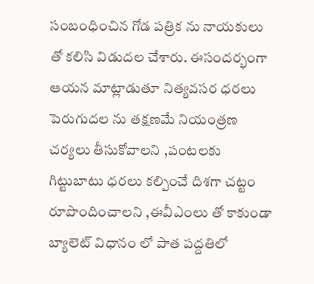సంబంధించిన గోడ పత్రిక ను నాయకులు తో కలిసి విడుదల చేశారు. ఈసందర్భంగా ఆయన మాట్లాడుతూ నిత్యవసర ధరలు పెరుగుదల ను తక్షణమే నియంత్రణ చర్యలు తీసుకోవాలని ,పంటలకు గిట్టుబాటు ధరలు కల్పించే దిశగా చట్టం రూపొందించాలని ,ఈవీఎంలు తో కాకుండా బ్యాలెట్ విధానం లో పాత పద్దతిలో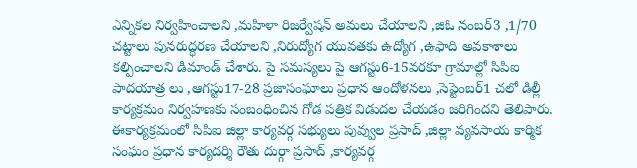ఎన్నికల నిర్వహించాలని ,మహిళా రిజర్వేషన్ అమలు చేయాలని ,జిఓ నంబర్3 ,1/70 చట్టాలు పునరుద్ధరణ చేయాలని ,నిరుద్యోగ యువతకు ఉద్యోగ ,ఉఫాది అవకాశాలు కల్పించాలని డిమాండ్ చేశారు. పై సమస్యలు పై ఆగస్టు6-15వరకూ గ్రామాల్లో సిపిఐ పాదయాత్ర లు ,ఆగస్టు17-28 ప్రజాసంఘాలు ప్రధాన ఆందోళనలు ,సెప్టెంబర్1 చలో డిల్లీ కార్యక్రమం నిర్వహణకు సంబంధించిన గోడ పత్రిక విడుదల చేయడం జరిగిందని తెలిపారు. ఈకార్యక్రమంలో సిపిఐ జిల్లా కార్యవర్గ సభ్యులు పువ్వుల ప్రసాద్ ,జిల్లా వ్యవసాయ కార్మిక సంఘం ప్రధాన కార్యదర్శి రౌతు దుర్గా ప్రసాద్ ,కార్యవర్గ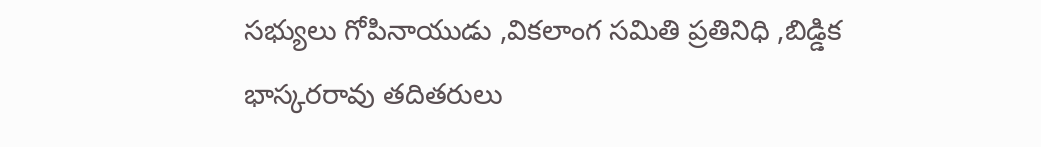సభ్యులు గోపినాయుడు ,వికలాంగ సమితి ప్రతినిధి ,బిడ్డిక భాస్కరరావు తదితరులు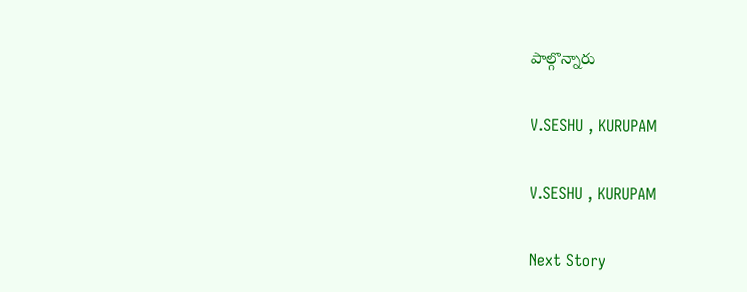పాల్గొన్నారు

V.SESHU , KURUPAM

V.SESHU , KURUPAM

Next Story